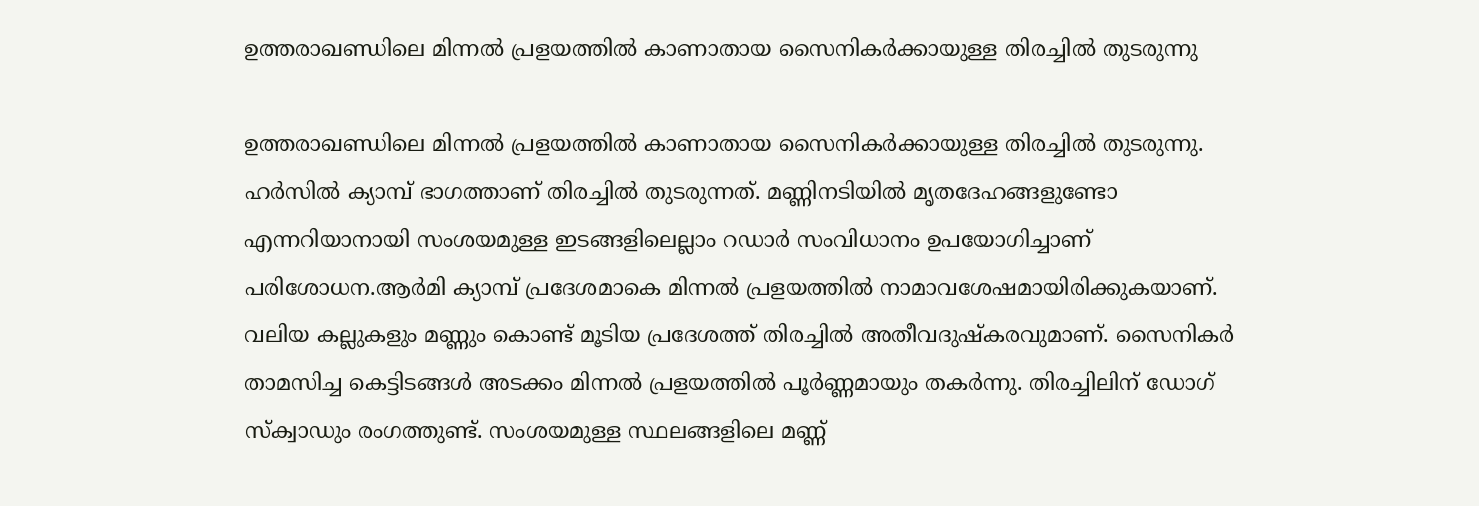ഉത്തരാഖണ്ഡിലെ മിന്നല്‍ പ്രളയത്തില്‍ കാണാതായ സൈനികർക്കായുള്ള തിരച്ചിൽ തുടരുന്നു

ഉത്തരാഖണ്ഡിലെ മിന്നല്‍ പ്രളയത്തില്‍ കാണാതായ സൈനികർക്കായുള്ള തിരച്ചിൽ തുടരുന്നു. ഹർസിൽ ക്യാമ്പ് ഭാഗത്താണ് തിരച്ചിൽ തുടരുന്നത്. മണ്ണിനടിയിൽ മൃതദേഹങ്ങളുണ്ടോ എന്നറിയാനായി സംശയമുള്ള ഇടങ്ങളിലെല്ലാം റഡാർ സംവിധാനം ഉപയോഗിച്ചാണ് പരിശോധന.ആർമി ക്യാമ്പ് പ്രദേശമാകെ മിന്നൽ പ്രളയത്തിൽ നാമാവശേഷമായിരിക്കുകയാണ്. വലിയ കല്ലുകളും മണ്ണും കൊണ്ട് മൂടിയ പ്രദേശത്ത് തിരച്ചിൽ അതീവദുഷ്കരവുമാണ്. സൈനികർ താമസിച്ച കെട്ടിടങ്ങൾ അടക്കം മിന്നൽ പ്രളയത്തിൽ പൂർണ്ണമായും തകർന്നു. തിരച്ചിലിന് ഡോഗ് സ്‌ക്വാഡും രംഗത്തുണ്ട്. സംശയമുള്ള സ്ഥലങ്ങളിലെ മണ്ണ്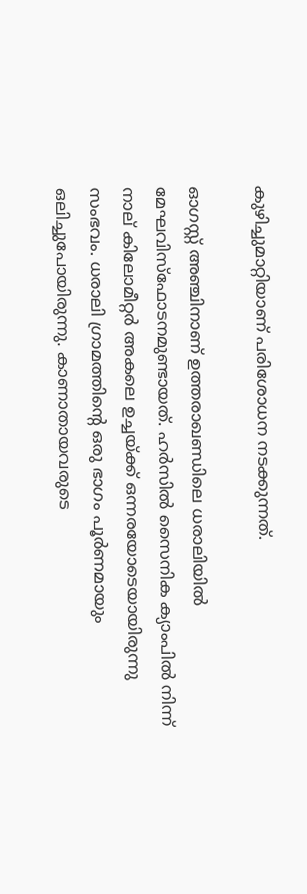കുഴിച്ചുമാറ്റിയാണ് പരിശോധന നടക്കുന്നത്.

ഓഗസ്റ്റ് അഞ്ചിനാണ് ഉത്തരാഖണ്ഡിലെ ധരാലിയിൽ മേഘവിസ്ഫോടനമുണ്ടായത്. ഹർസിൽ സൈനിക ക്യാംപിൽ നിന്ന് നാല് കിലോമീറ്റര്‍ അകലെ ഉച്ചയ്ക്ക് ഒന്നരയോടെയായിരുന്നു സംഭവം. ധരാലി ഗ്രാമത്തിന്റെ ഒരു ഭാഗം പൂര്‍ണമായും ഒലിച്ചുപോയിരുന്നു. കാണാതായവരുടെ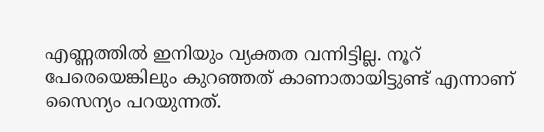എണ്ണത്തിൽ ഇനിയും വ്യക്തത വന്നിട്ടില്ല. നൂറ് പേരെയെങ്കിലും കുറഞ്ഞത് കാണാതായിട്ടുണ്ട് എന്നാണ് സൈന്യം പറയുന്നത്.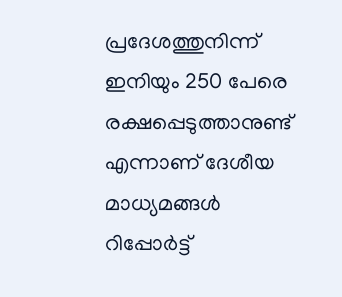പ്രദേശത്തുനിന്ന് ഇനിയും 250 പേരെ രക്ഷപ്പെടുത്താനുണ്ട് എന്നാണ് ദേശീയ മാധ്യമങ്ങൾ റിപ്പോർട്ട്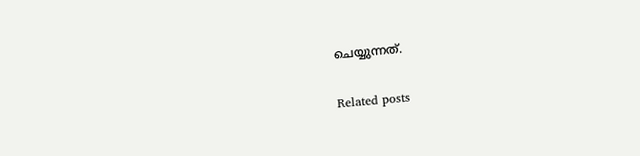ചെയ്യുന്നത്.

Related posts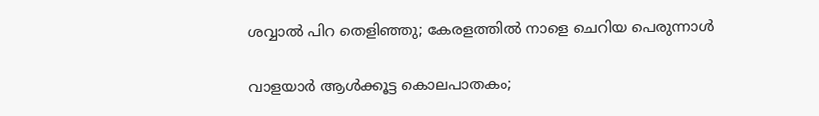ശവ്വാല്‍ പിറ തെളിഞ്ഞു; കേരളത്തില്‍ നാളെ ചെറിയ പെരുന്നാൾ

വാളയാര്‍ ആള്‍ക്കൂട്ട കൊലപാതകം;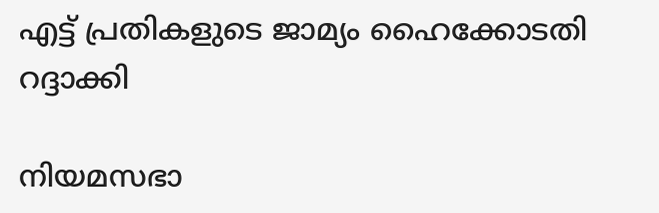എട്ട് പ്രതികളുടെ ജാമ്യം ഹൈക്കോടതി റദ്ദാക്കി

നിയമസഭാ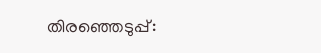തിരഞ്ഞെടുപ്പ്: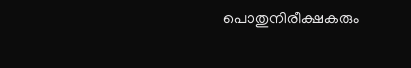പൊതുനിരീക്ഷകരും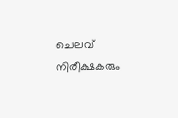ചെലവ് നിരീക്ഷകരും